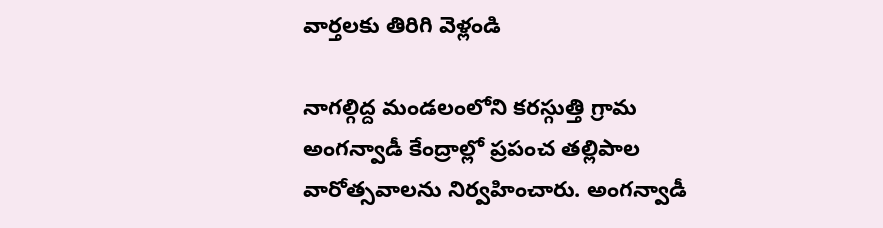వార్తలకు తిరిగి వెళ్లండి

నాగల్గిద్ద మండలంలోని కరస్గుత్తి గ్రామ అంగన్వాడీ కేంద్రాల్లో ప్రపంచ తల్లిపాల వారోత్సవాలను నిర్వహించారు. అంగన్వాడీ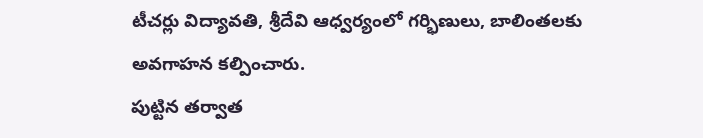టీచర్లు విద్యావతి, శ్రీదేవి ఆధ్వర్యంలో గర్భిణులు, బాలింతలకు అవగాహన కల్పించారు.
పుట్టిన తర్వాత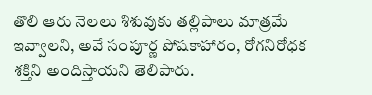తొలి ఆరు నెలలు శిశువుకు తల్లిపాలు మాత్రమే ఇవ్వాలని, అవే సంపూర్ణ పోషకాహారం, రోగనిరోధక శక్తిని అందిస్తాయని తెలిపారు.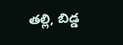తల్లి, బిడ్డ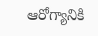ఆరోగ్యానికి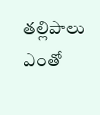తల్లిపాలు ఎంతో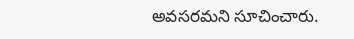అవసరమని సూచించారు.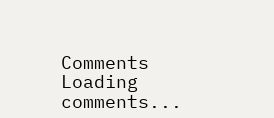Comments
Loading comments...